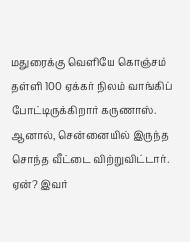மதுரைக்கு வெளியே கொஞ்சம் தள்ளி 100 ஏக்கர் நிலம் வாங்கிப் போட்டிருக்கிறார் கருணாஸ். ஆனால், சென்னையில் இருந்த சொந்த வீட்டை விற்றுவிட்டார். ஏன்? இவர்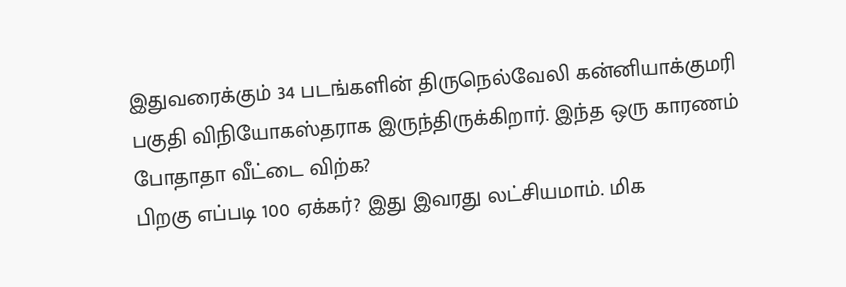இதுவரைக்கும் 34 படங்களின் திருநெல்வேலி கன்னியாக்குமரி பகுதி விநியோகஸ்தராக இருந்திருக்கிறார். இந்த ஒரு காரணம் போதாதா வீட்டை விற்க?
பிறகு எப்படி 100 ஏக்கர்? இது இவரது லட்சியமாம். மிக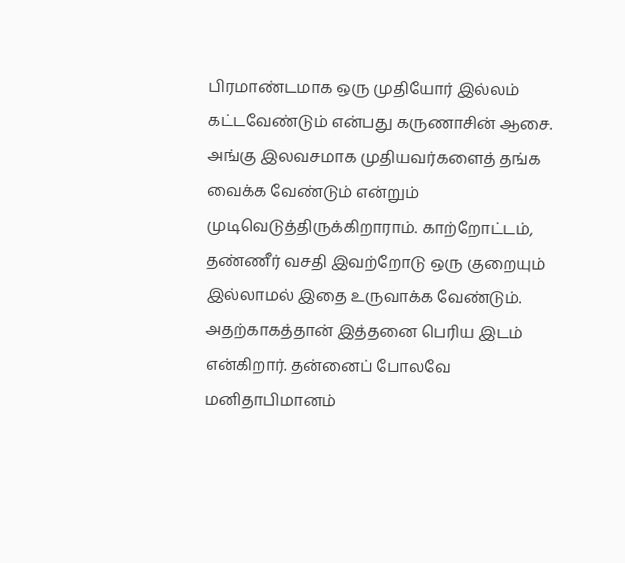பிரமாண்டமாக ஒரு முதியோர் இல்லம் கட்டவேண்டும் என்பது கருணாசின் ஆசை. அங்கு இலவசமாக முதியவர்களைத் தங்க வைக்க வேண்டும் என்றும் முடிவெடுத்திருக்கிறாராம். காற்றோட்டம், தண்ணீர் வசதி இவற்றோடு ஒரு குறையும் இல்லாமல் இதை உருவாக்க வேண்டும். அதற்காகத்தான் இத்தனை பெரிய இடம் என்கிறார். தன்னைப் போலவே மனிதாபிமானம்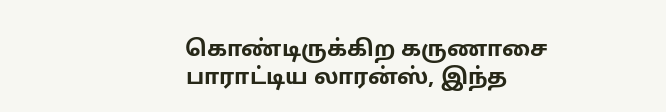கொண்டிருக்கிற கருணாசை பாராட்டிய லாரன்ஸ், இந்த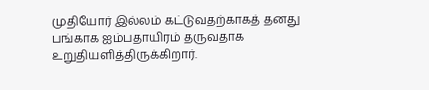முதியோர் இல்லம் கட்டுவதற்காகத் தனது பங்காக ஐம்பதாயிரம் தருவதாக உறுதியளித்திருக்கிறார்.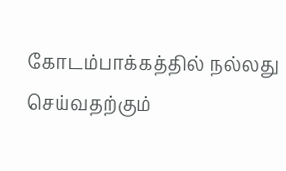கோடம்பாக்கத்தில் நல்லது செய்வதற்கும்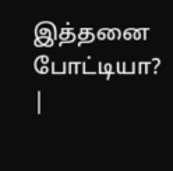இத்தனை போட்டியா?
|